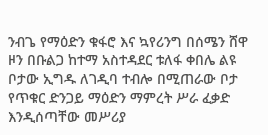ንብጌ የማዕድን ቁፋሮ እና ኳየሪንግ በሰሜን ሸዋ ዞን በቡልጋ ከተማ አስተዳደር ቱለፋ ቀበሌ ልዩ ቦታው ኢግዱ ለገዲባ ተብሎ በሚጠራው ቦታ የጥቁር ድንጋይ ማዕድን ማምረት ሥራ ፈቃድ እንዲሰጣቸው መሥሪያ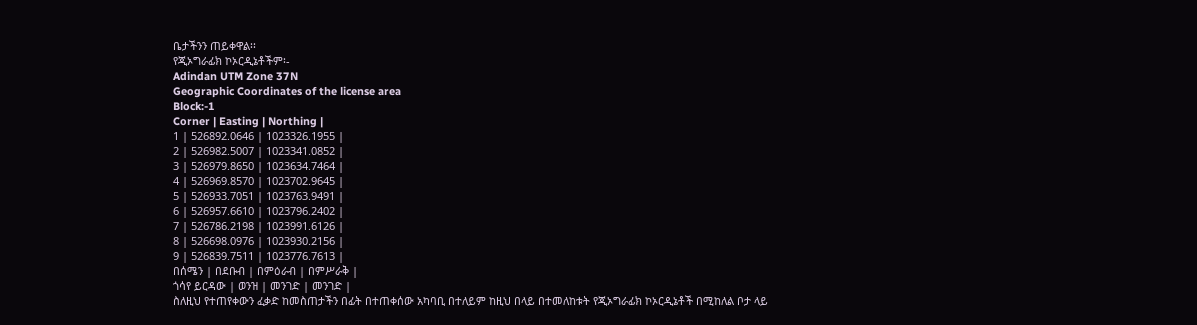ቤታችንን ጠይቀዋል፡፡
የጂኦግራፊክ ኮኦርዲኔቶችም፡-
Adindan UTM Zone 37N
Geographic Coordinates of the license area
Block:-1
Corner | Easting | Northing |
1 | 526892.0646 | 1023326.1955 |
2 | 526982.5007 | 1023341.0852 |
3 | 526979.8650 | 1023634.7464 |
4 | 526969.8570 | 1023702.9645 |
5 | 526933.7051 | 1023763.9491 |
6 | 526957.6610 | 1023796.2402 |
7 | 526786.2198 | 1023991.6126 |
8 | 526698.0976 | 1023930.2156 |
9 | 526839.7511 | 1023776.7613 |
በሰሜን | በደቡብ | በምዕራብ | በምሥራቅ |
ጎሳየ ይርዳው | ወንዝ | መንገድ | መንገድ |
ስለዚህ የተጠየቀውን ፈቃድ ከመስጠታችን በፊት በተጠቀሰው አካባቢ በተለይም ከዚህ በላይ በተመለከቱት የጂኦግራፊክ ኮኦርዲኔቶች በሚከለል ቦታ ላይ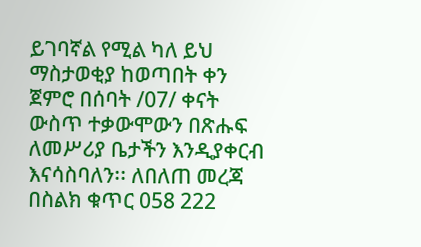ይገባኛል የሚል ካለ ይህ ማስታወቂያ ከወጣበት ቀን ጀምሮ በሰባት /07/ ቀናት ውስጥ ተቃውሞውን በጽሑፍ ለመሥሪያ ቤታችን እንዲያቀርብ እናሳስባለን፡፡ ለበለጠ መረጃ በስልክ ቁጥር 058 222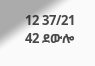12 37/21 42 ደውሎ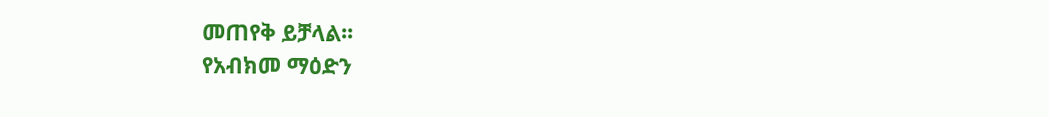መጠየቅ ይቻላል፡፡
የአብክመ ማዕድን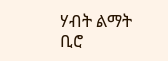ሃብት ልማት ቢሮ